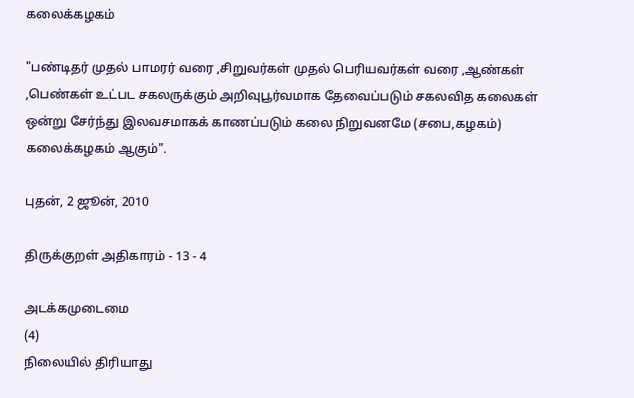கலைக்கழகம்

"பண்டிதர் முதல் பாமரர் வரை ,சிறுவர்கள் முதல் பெரியவர்கள் வரை ,ஆண்கள் ,பெண்கள் உட்பட சகலருக்கும் அறிவுபூர்வமாக தேவைப்படும் சகலவித கலைகள் ஒன்று சேர்ந்து இலவசமாகக் காணப்படும் கலை நிறுவனமே (சபை,கழகம்) கலைக்கழகம் ஆகும்".

புதன், 2 ஜூன், 2010

திருக்குறள் அதிகாரம் - 13 - 4

அடக்கமுடைமை
(4)
நிலையில் திரியாது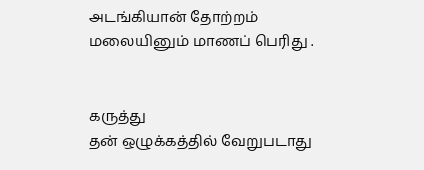அடங்கியான் தோற்றம்
மலையினும் மாணப் பெரிது .


கருத்து
தன் ஒழுக்கத்தில் வேறுபடாது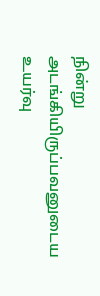நின்று
அடங்கியிருப்பவனுடைய  உயர்வு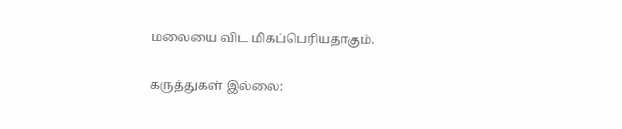மலையை விட மிகப்பெரியதாகும்.

கருத்துகள் இல்லை: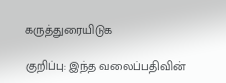கருத்துரையிடுக

குறிப்பு: இந்த வலைப்பதிவின்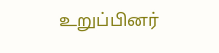உறுப்பினர்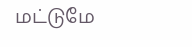மட்டுமே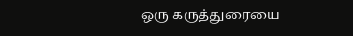ஒரு கருத்துரையை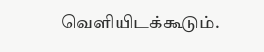வெளியிடக்கூடும்.